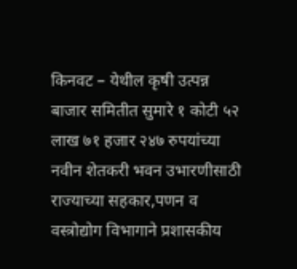किनवट – येथील कृषी उत्पन्न बाजार समितीत सुमारे १ कोटी ५२ लाख ७१ हजार २४७ रुपयांच्या नवीन शेतकरी भवन उभारणीसाठी राज्याच्या सहकार,पणन व वस्त्रोद्योग विभागाने प्रशासकीय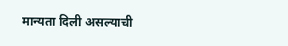मान्यता दिली असल्याची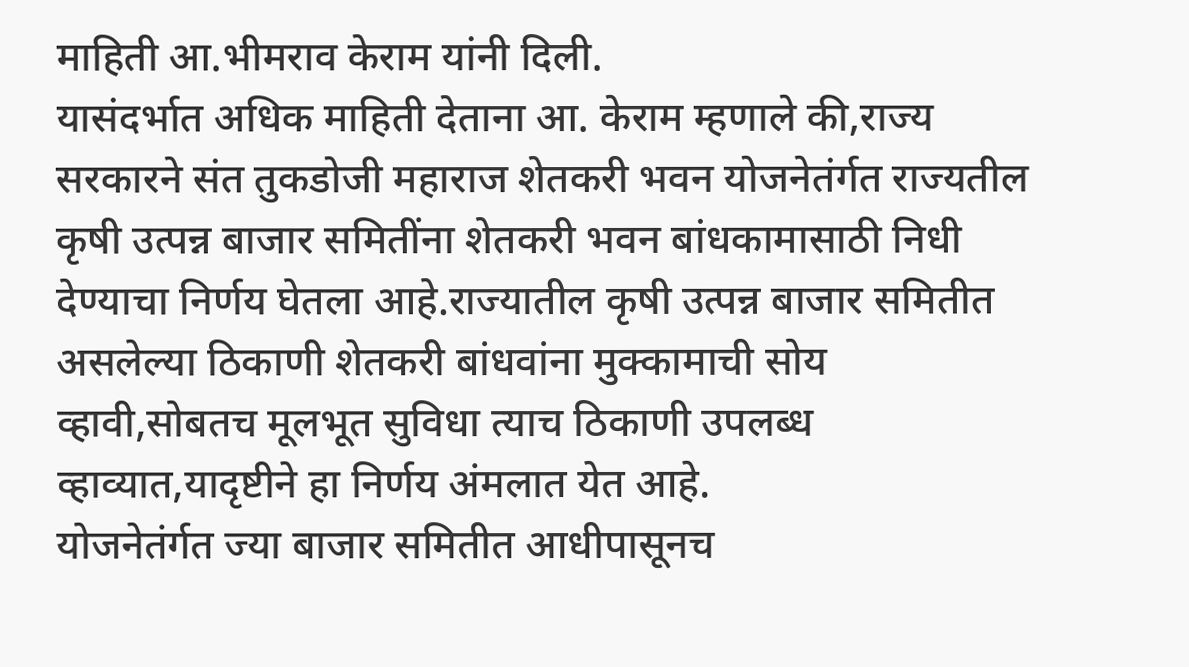माहिती आ.भीमराव केराम यांनी दिली.
यासंदर्भात अधिक माहिती देताना आ. केराम म्हणाले की,राज्य सरकारने संत तुकडोजी महाराज शेतकरी भवन योजनेतंर्गत राज्यतील कृषी उत्पन्न बाजार समितींना शेतकरी भवन बांधकामासाठी निधी देण्याचा निर्णय घेतला आहे.राज्यातील कृषी उत्पन्न बाजार समितीत असलेल्या ठिकाणी शेतकरी बांधवांना मुक्कामाची सोय व्हावी,सोबतच मूलभूत सुविधा त्याच ठिकाणी उपलब्ध व्हाव्यात,यादृष्टीने हा निर्णय अंमलात येत आहे.
योजनेतंर्गत ज्या बाजार समितीत आधीपासूनच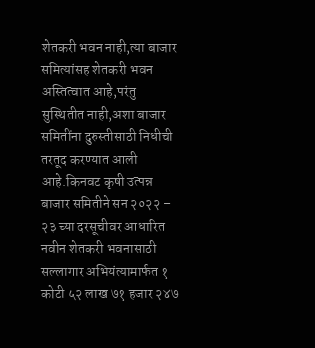शेतकरी भवन नाही,त्या बाजार समित्यांसह शेतकरी भवन अस्तित्वात आहे,परंतु सुस्थितीत नाही,अशा बाजार समितींना दुरुस्तीसाठी निधीची तरतूद करण्यात आली आहे.किनवट कृषी उत्पन्न बाजार समितीने सन २०२२ – २३ च्या दरसूचीवर आधारित नवीन शेतकरी भवनासाठी सल्लागार अभियंत्यामार्फत १ कोटी ५२ लाख ७१ हजार २४७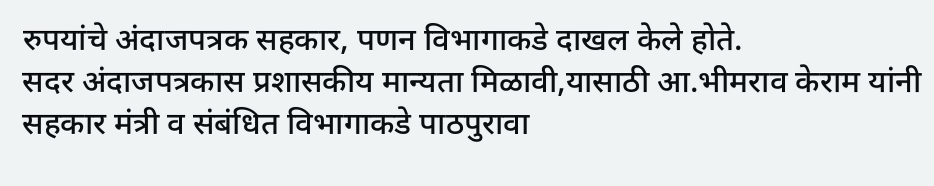रुपयांचे अंदाजपत्रक सहकार, पणन विभागाकडे दाखल केले होते.
सदर अंदाजपत्रकास प्रशासकीय मान्यता मिळावी,यासाठी आ.भीमराव केराम यांनी सहकार मंत्री व संबंधित विभागाकडे पाठपुरावा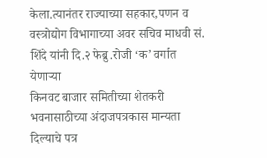केला.त्यानंतर राज्याच्या सहकार,पणन व वस्त्रोद्योग विभागाच्या अवर सचिव माधवी सं. शिंदे यांनी दि.२ फेब्रु.रोजी ‘क’ वर्गात येणाऱ्या
किनवट बाजार समितीच्या शेतकरी भवनासाठीच्या अंदाजपत्रकास मान्यता दिल्याचे पत्र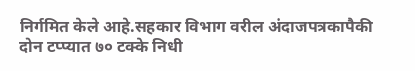निर्गमित केले आहे.सहकार विभाग वरील अंदाजपत्रकापैकी दोन टप्प्यात ७० टक्के निधी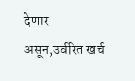देणार असून,उर्वरित खर्च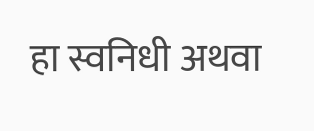हा स्वनिधी अथवा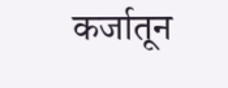कर्जातून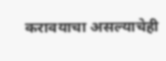करावयाचा असल्याचेही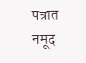पत्रात नमूद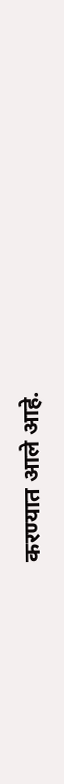करण्यात आले आहे.